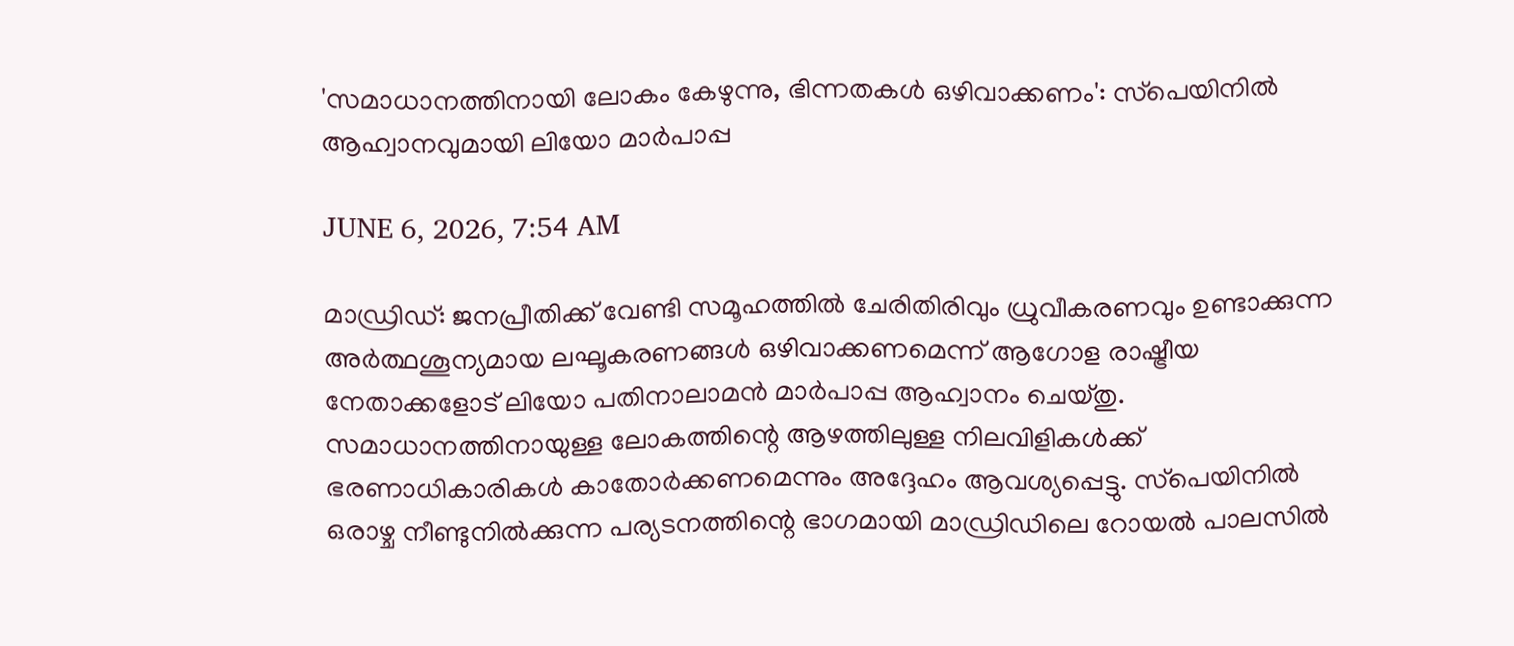'സമാധാനത്തിനായി ലോകം കേഴുന്നു, ഭിന്നതകള്‍ ഒഴിവാക്കണം': സ്‌പെയിനില്‍ ആഹ്വാനവുമായി ലിയോ മാര്‍പാപ്പ

JUNE 6, 2026, 7:54 AM

മാഡ്രിഡ്: ജനപ്രീതിക്ക് വേണ്ടി സമൂഹത്തില്‍ ചേരിതിരിവും ധ്രുവീകരണവും ഉണ്ടാക്കുന്ന അര്‍ത്ഥശൂന്യമായ ലഘൂകരണങ്ങള്‍ ഒഴിവാക്കണമെന്ന് ആഗോള രാഷ്ട്രീയ നേതാക്കളോട് ലിയോ പതിനാലാമന്‍ മാര്‍പാപ്പ ആഹ്വാനം ചെയ്തു. സമാധാനത്തിനായുള്ള ലോകത്തിന്റെ ആഴത്തിലുള്ള നിലവിളികള്‍ക്ക് ഭരണാധികാരികള്‍ കാതോര്‍ക്കണമെന്നും അദ്ദേഹം ആവശ്യപ്പെട്ടു. സ്‌പെയിനില്‍ ഒരാഴ്ച നീണ്ടുനില്‍ക്കുന്ന പര്യടനത്തിന്റെ ഭാഗമായി മാഡ്രിഡിലെ റോയല്‍ പാലസില്‍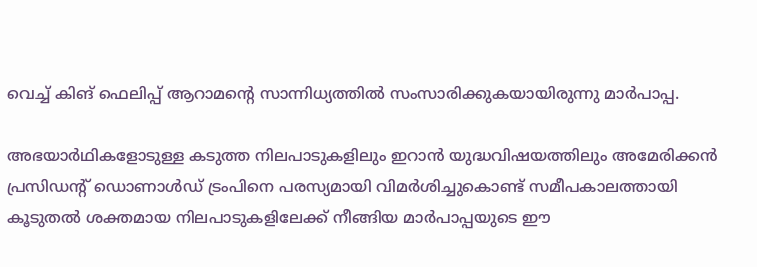വെച്ച് കിങ് ഫെലിപ്പ് ആറാമന്റെ സാന്നിധ്യത്തില്‍ സംസാരിക്കുകയായിരുന്നു മാര്‍പാപ്പ.

അഭയാര്‍ഥികളോടുള്ള കടുത്ത നിലപാടുകളിലും ഇറാന്‍ യുദ്ധവിഷയത്തിലും അമേരിക്കന്‍ പ്രസിഡന്റ് ഡൊണാള്‍ഡ് ട്രംപിനെ പരസ്യമായി വിമര്‍ശിച്ചുകൊണ്ട് സമീപകാലത്തായി കൂടുതല്‍ ശക്തമായ നിലപാടുകളിലേക്ക് നീങ്ങിയ മാര്‍പാപ്പയുടെ ഈ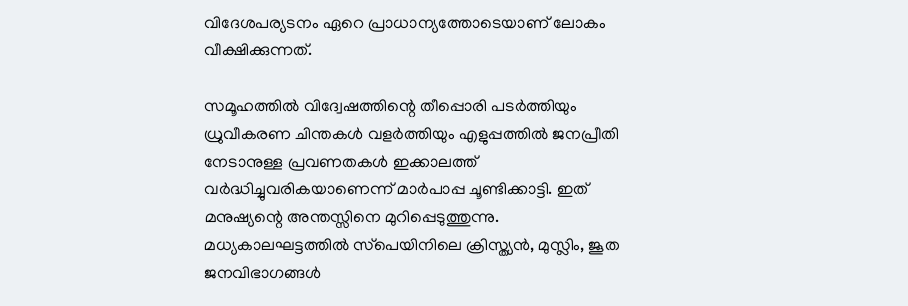വിദേശപര്യടനം ഏറെ പ്രാധാന്യത്തോടെയാണ് ലോകം വീക്ഷിക്കുന്നത്.

സമൂഹത്തില്‍ വിദ്വേഷത്തിന്റെ തീപ്പൊരി പടര്‍ത്തിയും ധ്രുവീകരണ ചിന്തകള്‍ വളര്‍ത്തിയും എളുപ്പത്തില്‍ ജനപ്രീതി നേടാനുള്ള പ്രവണതകള്‍ ഇക്കാലത്ത് വര്‍ദ്ധിച്ചുവരികയാണെന്ന് മാര്‍പാപ്പ ചൂണ്ടിക്കാട്ടി. ഇത് മനുഷ്യന്റെ അന്തസ്സിനെ മുറിപ്പെടുത്തുന്നു. മധ്യകാലഘട്ടത്തില്‍ സ്‌പെയിനിലെ ക്രിസ്ത്യന്‍, മുസ്ലിം, ജൂത ജനവിഭാഗങ്ങള്‍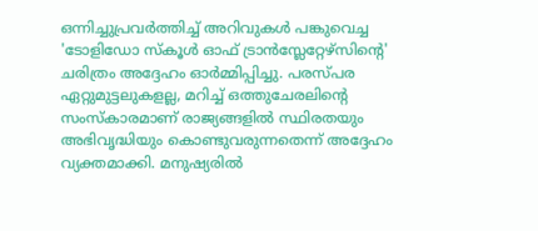ഒന്നിച്ചുപ്രവര്‍ത്തിച്ച് അറിവുകള്‍ പങ്കുവെച്ച 'ടോളിഡോ സ്‌കൂള്‍ ഓഫ് ട്രാന്‍സ്ലേറ്റേഴ്‌സിന്റെ' ചരിത്രം അദ്ദേഹം ഓര്‍മ്മിപ്പിച്ചു. പരസ്പര ഏറ്റുമുട്ടലുകളല്ല, മറിച്ച് ഒത്തുചേരലിന്റെ സംസ്‌കാരമാണ് രാജ്യങ്ങളില്‍ സ്ഥിരതയും അഭിവൃദ്ധിയും കൊണ്ടുവരുന്നതെന്ന് അദ്ദേഹം വ്യക്തമാക്കി. മനുഷ്യരില്‍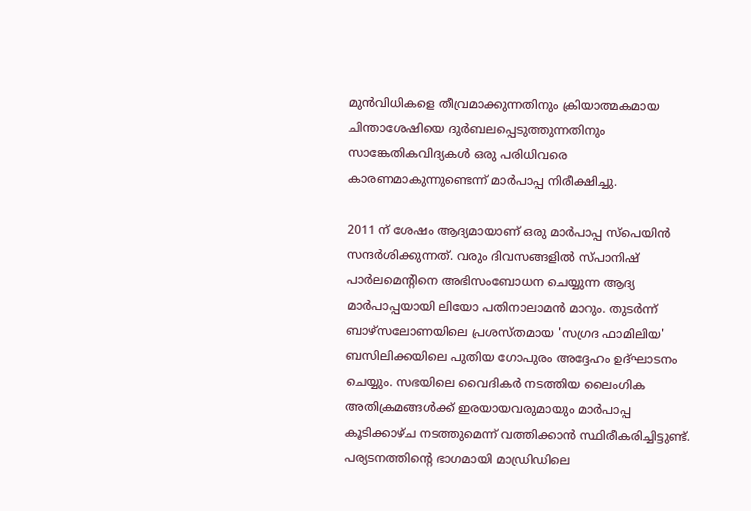മുന്‍വിധികളെ തീവ്രമാക്കുന്നതിനും ക്രിയാത്മകമായ ചിന്താശേഷിയെ ദുര്‍ബലപ്പെടുത്തുന്നതിനും സാങ്കേതികവിദ്യകള്‍ ഒരു പരിധിവരെ കാരണമാകുന്നുണ്ടെന്ന് മാര്‍പാപ്പ നിരീക്ഷിച്ചു.

2011 ന് ശേഷം ആദ്യമായാണ് ഒരു മാര്‍പാപ്പ സ്‌പെയിന്‍ സന്ദര്‍ശിക്കുന്നത്. വരും ദിവസങ്ങളില്‍ സ്പാനിഷ് പാര്‍ലമെന്റിനെ അഭിസംബോധന ചെയ്യുന്ന ആദ്യ മാര്‍പാപ്പയായി ലിയോ പതിനാലാമന്‍ മാറും. തുടര്‍ന്ന് ബാഴ്‌സലോണയിലെ പ്രശസ്തമായ 'സഗ്രദ ഫാമിലിയ' ബസിലിക്കയിലെ പുതിയ ഗോപുരം അദ്ദേഹം ഉദ്ഘാടനം ചെയ്യും. സഭയിലെ വൈദികര്‍ നടത്തിയ ലൈംഗിക അതിക്രമങ്ങള്‍ക്ക് ഇരയായവരുമായും മാര്‍പാപ്പ കൂടിക്കാഴ്ച നടത്തുമെന്ന് വത്തിക്കാന്‍ സ്ഥിരീകരിച്ചിട്ടുണ്ട്. പര്യടനത്തിന്റെ ഭാഗമായി മാഡ്രിഡിലെ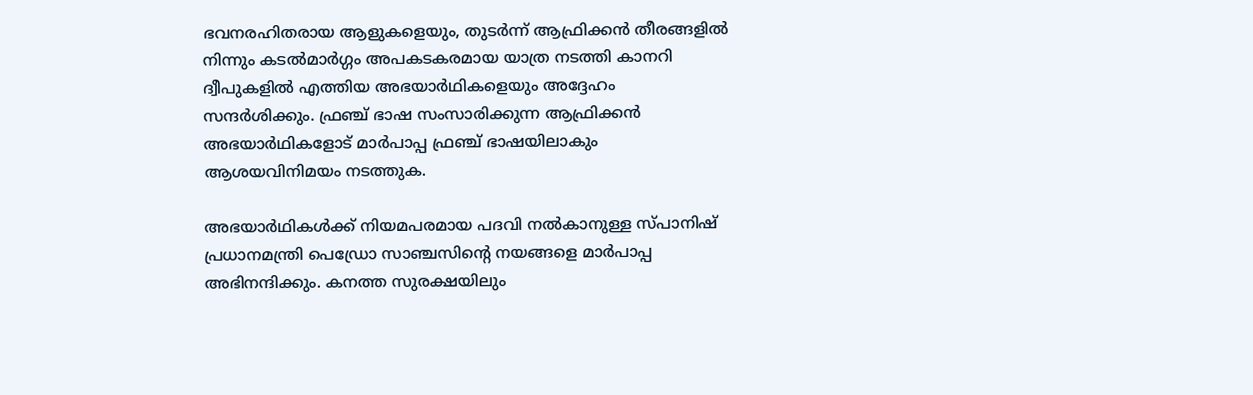ഭവനരഹിതരായ ആളുകളെയും, തുടര്‍ന്ന് ആഫ്രിക്കന്‍ തീരങ്ങളില്‍ നിന്നും കടല്‍മാര്‍ഗ്ഗം അപകടകരമായ യാത്ര നടത്തി കാനറി ദ്വീപുകളില്‍ എത്തിയ അഭയാര്‍ഥികളെയും അദ്ദേഹം സന്ദര്‍ശിക്കും. ഫ്രഞ്ച് ഭാഷ സംസാരിക്കുന്ന ആഫ്രിക്കന്‍ അഭയാര്‍ഥികളോട് മാര്‍പാപ്പ ഫ്രഞ്ച് ഭാഷയിലാകും ആശയവിനിമയം നടത്തുക.

അഭയാര്‍ഥികള്‍ക്ക് നിയമപരമായ പദവി നല്‍കാനുള്ള സ്പാനിഷ് പ്രധാനമന്ത്രി പെഡ്രോ സാഞ്ചസിന്റെ നയങ്ങളെ മാര്‍പാപ്പ അഭിനന്ദിക്കും. കനത്ത സുരക്ഷയിലും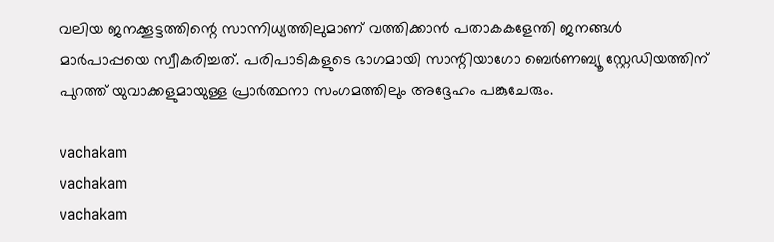വലിയ ജനക്കൂട്ടത്തിന്റെ സാന്നിധ്യത്തിലുമാണ് വത്തിക്കാന്‍ പതാകകളേന്തി ജനങ്ങള്‍ മാര്‍പാപ്പയെ സ്വീകരിച്ചത്. പരിപാടികളുടെ ഭാഗമായി സാന്റിയാഗോ ബെര്‍ണബ്യൂ സ്റ്റേഡിയത്തിന് പുറത്ത് യുവാക്കളുമായുള്ള പ്രാര്‍ത്ഥനാ സംഗമത്തിലും അദ്ദേഹം പങ്കുചേരും.

vachakam
vachakam
vachakam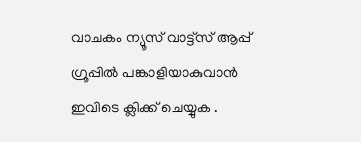വാചകം ന്യൂസ് വാട്ട്സ് ആപ്പ് ഗ്രൂപ്പിൽ പങ്കാളിയാകുവാൻ ഇവിടെ ക്ലിക്ക് ചെയ്യുക .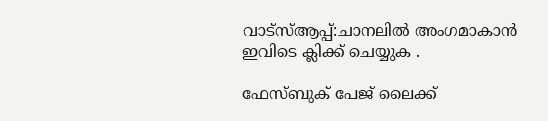വാട്സ്ആപ്പ്:ചാനലിൽ അംഗമാകാൻ ഇവിടെ ക്ലിക്ക് ചെയ്യുക .

ഫേസ്ബുക് പേജ് ലൈക്ക്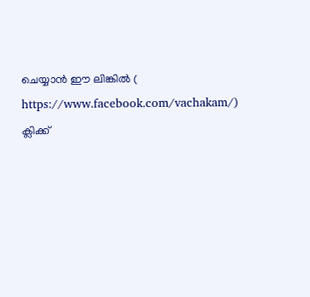ചെയ്യാൻ ഈ ലിങ്കിൽ (
https://www.facebook.com/vachakam/) ക്ലിക്ക്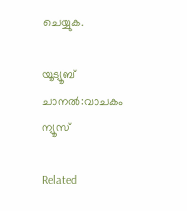ചെയ്യുക.

യൂട്യൂബ് ചാനൽ:വാചകം ന്യൂസ്

Related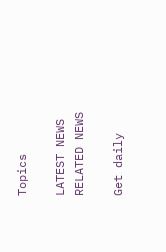Topics

LATEST NEWS
RELATED NEWS

Get daily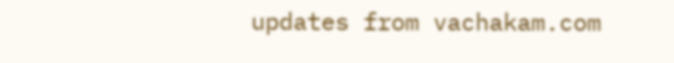updates from vachakam.com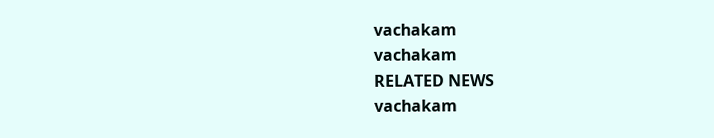vachakam
vachakam
RELATED NEWS
vachakam